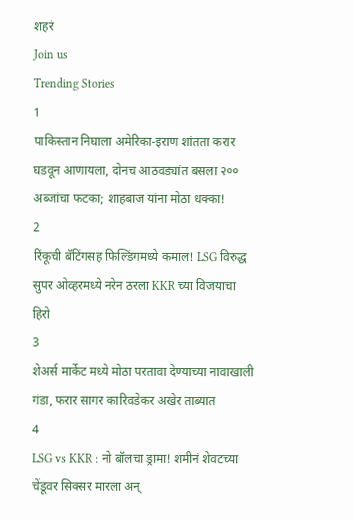शहरं
Join us
Trending Stories
1
पाकिस्तान निघाला अमेरिका-इराण शांतता करार घडवून आणायला, दोनच आठवड्यांत बसला २०० अब्जांचा फटका; शाहबाज यांना मोठा धक्का!
2
रिंकूची बॅटिंगसह फिल्डिंगमध्ये कमाल! LSG विरुद्ध सुपर ओव्हरमध्ये नरेन ठरला KKR च्या विजयाचा हिरो
3
शेअर्स मार्केट मध्ये मोठा परतावा देण्याच्या नावाखाली गंडा, फरार सागर कारिवडेकर अखेर ताब्यात
4
LSG vs KKR : नो बॉलचा ड्रामा! शमीनं शेवटच्या चेंडूवर सिक्सर मारला अन्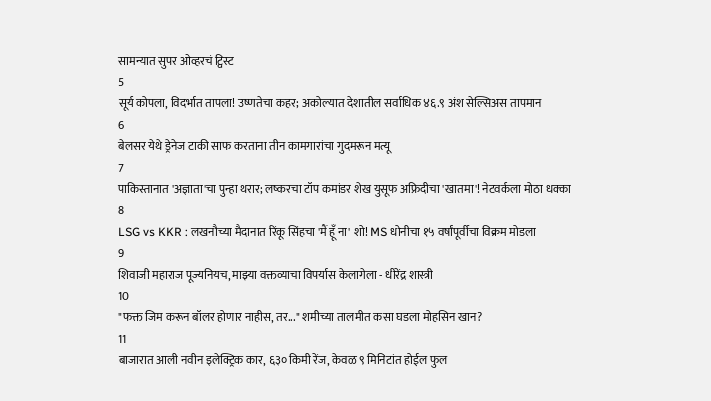सामन्यात सुपर ओव्हरचं ट्विस्ट
5
सूर्य कोपला, विदर्भात तापला! उष्णतेचा कहर; अकोल्यात देशातील सर्वाधिक ४६.९ अंश सेल्सिअस तापमान
6
बेलसर येथे ड्रेनेज टाकी साफ करताना तीन कामगारांचा गुदमरून मत्यू
7
पाकिस्तानात 'अज्ञाता'चा पुन्हा थरार; लष्करचा टॉप कमांडर शेख युसूफ अफ्रिदीचा 'खातमा'! नेटवर्कला मोठा धक्का
8
LSG vs KKR : लखनौच्या मैदानात रिंकू सिंहचा 'मैं हूँ ना' शो! MS धोनीचा १५ वर्षांपूर्वीचा विक्रम मोडला
9
शिवाजी महाराज पूज्यनियच, माझ्या वक्तव्याचा विपर्यास केलागेला - धीरेंद्र शास्त्री
10
"फक्त जिम करून बॉलर होणार नाहीस, तर..." शमीच्या तालमीत कसा घडला मोहसिन खान?
11
बाजारात आली नवीन इलेक्ट्रिक कार, ६३० किमी रेंज, केवळ ९ मिनिटांत होईल फुल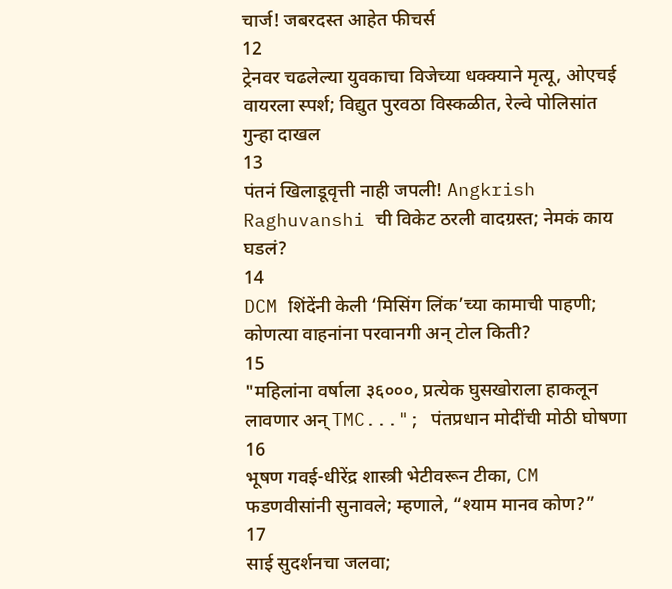चार्ज! जबरदस्त आहेत फीचर्स
12
ट्रेनवर चढलेल्या युवकाचा विजेच्या धक्क्याने मृत्यू, ओएचई वायरला स्पर्श; विद्युत पुरवठा विस्कळीत, रेल्वे पोलिसांत गुन्हा दाखल
13
पंतनं खिलाडूवृत्ती नाही जपली! Angkrish Raghuvanshi ची विकेट ठरली वादग्रस्त; नेमकं काय घडलं?
14
DCM शिंदेंनी केली ‘मिसिंग लिंक’च्या कामाची पाहणी; कोणत्या वाहनांना परवानगी अन् टोल किती?
15
"महिलांना वर्षाला ३६०००, प्रत्येक घुसखोराला हाकलून लावणार अन् TMC..."; पंतप्रधान मोदींची मोठी घोषणा
16
भूषण गवई-धीरेंद्र शास्त्री भेटीवरून टीका, CM फडणवीसांनी सुनावले; म्हणाले, “श्याम मानव कोण?”
17
साई सुदर्शनचा जलवा;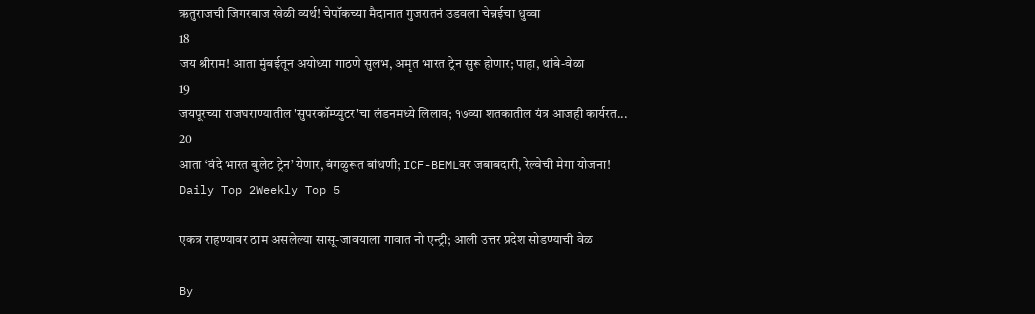ऋतुराजची जिगरबाज खेळी व्यर्थ! चेपॉकच्या मैदानात गुजरातनं उडवला चेन्नईचा धुव्वा
18
जय श्रीराम! आता मुंबईतून अयोध्या गाठणे सुलभ, अमृत भारत ट्रेन सुरू होणार; पाहा, थांबे-वेळा
19
जयपूरच्या राजघराण्यातील 'सुपरकॉम्प्युटर'चा लंडनमध्ये लिलाव; १७व्या शतकातील यंत्र आजही कार्यरत...
20
आता ‘वंदे भारत बुलेट ट्रेन’ येणार, बंगळुरूत बांधणी; ICF-BEMLवर जबाबदारी, रेल्वेची मेगा योजना!
Daily Top 2Weekly Top 5

एकत्र राहण्यावर ठाम असलेल्या सासू-जावयाला गावात नो एन्ट्री; आली उत्तर प्रदेश सोडण्याची वेळ

By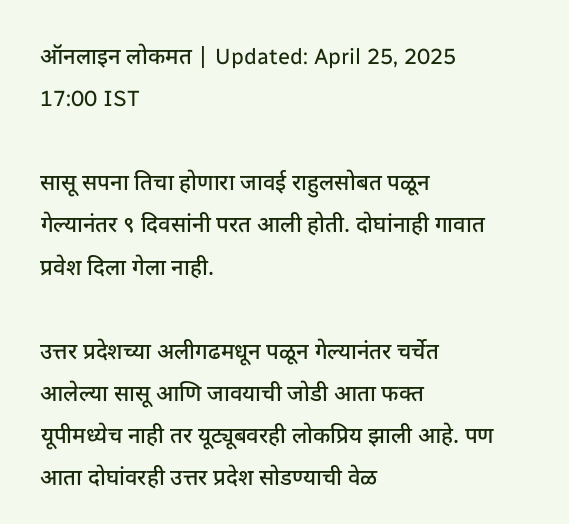ऑनलाइन लोकमत | Updated: April 25, 2025 17:00 IST

सासू सपना तिचा होणारा जावई राहुलसोबत पळून गेल्यानंतर ९ दिवसांनी परत आली होती. दोघांनाही गावात प्रवेश दिला गेला नाही.

उत्तर प्रदेशच्या अलीगढमधून पळून गेल्यानंतर चर्चेत आलेल्या सासू आणि जावयाची जोडी आता फक्त यूपीमध्येच नाही तर यूट्यूबवरही लोकप्रिय झाली आहे. पण आता दोघांवरही उत्तर प्रदेश सोडण्याची वेळ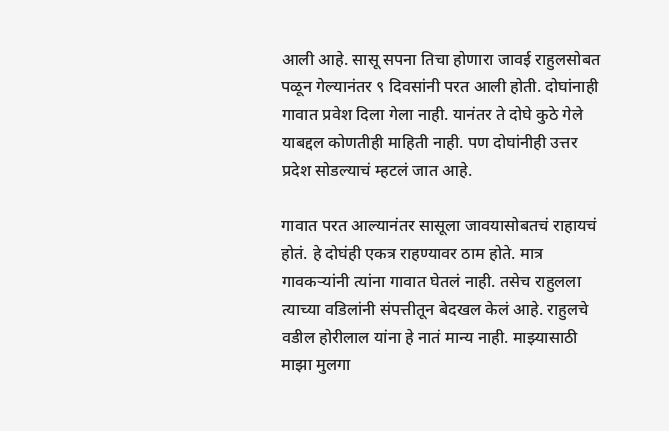आली आहे. सासू सपना तिचा होणारा जावई राहुलसोबत पळून गेल्यानंतर ९ दिवसांनी परत आली होती. दोघांनाही गावात प्रवेश दिला गेला नाही. यानंतर ते दोघे कुठे गेले याबद्दल कोणतीही माहिती नाही. पण दोघांनीही उत्तर प्रदेश सोडल्याचं म्हटलं जात आहे.

गावात परत आल्यानंतर सासूला जावयासोबतचं राहायचं होतं. हे दोघंही एकत्र राहण्यावर ठाम होते. मात्र गावकऱ्यांनी त्यांना गावात घेतलं नाही. तसेच राहुलला त्याच्या वडिलांनी संपत्तीतून बेदखल केलं आहे. राहुलचे वडील होरीलाल यांना हे नातं मान्य नाही. माझ्यासाठी माझा मुलगा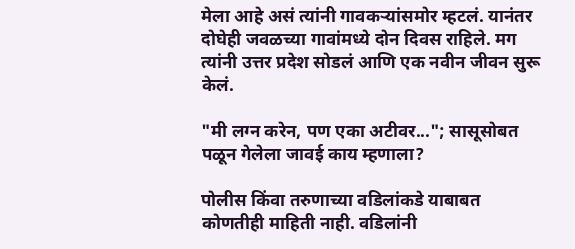मेला आहे असं त्यांनी गावकऱ्यांसमोर म्हटलं. यानंतर दोघेही जवळच्या गावांमध्ये दोन दिवस राहिले. मग त्यांनी उत्तर प्रदेश सोडलं आणि एक नवीन जीवन सुरू केलं.

"मी लग्न करेन, पण एका अटीवर..."; सासूसोबत पळून गेलेला जावई काय म्हणाला?

पोलीस किंवा तरुणाच्या वडिलांकडे याबाबत कोणतीही माहिती नाही. वडिलांनी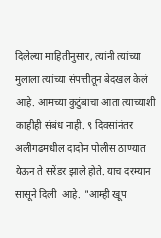दिलेल्या माहितीनुसार, त्यांनी त्यांच्या मुलाला त्यांच्या संपत्तीतून बेदखल केलं आहे. आमच्या कुटुंबाचा आता त्याच्याशी काहीही संबंध नाही. ९ दिवसांनंतर अलीगढमधील दादोन पोलीस ठाण्यात येऊन ते सरेंडर झाले होते. याच दरम्यान सासूने दिली  आहे. "आम्ही खूप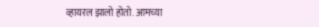व्हायरल झालो होतो. आमच्या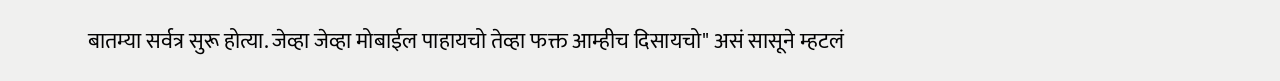बातम्या सर्वत्र सुरू होत्या. जेव्हा जेव्हा मोबाईल पाहायचो तेव्हा फक्त आम्हीच दिसायचो" असं सासूने म्हटलं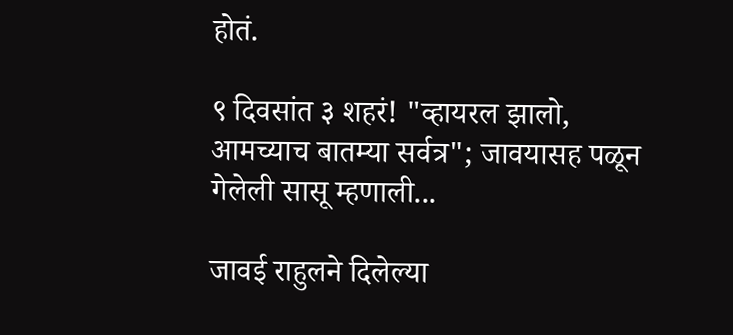होतं.

९ दिवसांत ३ शहरं! "व्हायरल झालो, आमच्याच बातम्या सर्वत्र"; जावयासह पळून गेलेली सासू म्हणाली...

जावई राहुलने दिलेल्या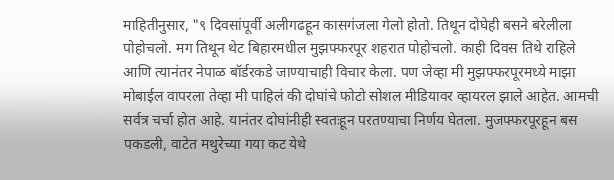माहितीनुसार, "९ दिवसांपूर्वी अलीगढहून कासगंजला गेलो होतो. तिथून दोघेही बसने बरेलीला पोहोचलो. मग तिथून थेट बिहारमधील मुझफ्फरपूर शहरात पोहोचलो. काही दिवस तिथे राहिले आणि त्यानंतर नेपाळ बॉर्डरकडे जाण्याचाही विचार केला. पण जेव्हा मी मुझफ्फरपूरमध्ये माझा मोबाईल वापरला तेव्हा मी पाहिलं की दोघांचे फोटो सोशल मीडियावर व्हायरल झाले आहेत. आमची सर्वत्र चर्चा होत आहे. यानंतर दोघांनीही स्वतःहून परतण्याचा निर्णय घेतला. मुजफ्फरपूरहून बस पकडली, वाटेत मथुरेच्या गया कट येथे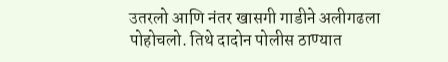उतरलो आणि नंतर खासगी गाडीने अलीगढला पोहोचलो. तिथे दादोन पोलीस ठाण्यात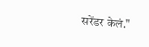सरेंडर केलं."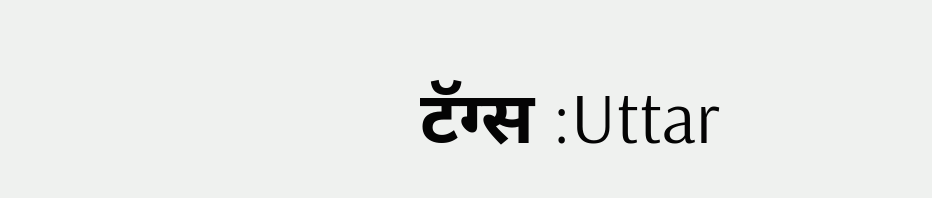टॅग्स :Uttar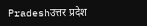Pradeshउत्तर प्रदेश